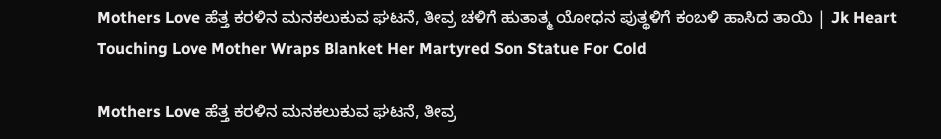Mothers Love ಹೆತ್ತ ಕರಳಿನ ಮನಕಲುಕುವ ಘಟನೆ, ತೀವ್ರ ಚಳಿಗೆ ಹುತಾತ್ಮ ಯೋಧನ ಪುತ್ಥಳಿಗೆ ಕಂಬಳಿ ಹಾಸಿದ ತಾಯಿ | Jk Heart Touching Love Mother Wraps Blanket Her Martyred Son Statue For Cold

Mothers Love ಹೆತ್ತ ಕರಳಿನ ಮನಕಲುಕುವ ಘಟನೆ, ತೀವ್ರ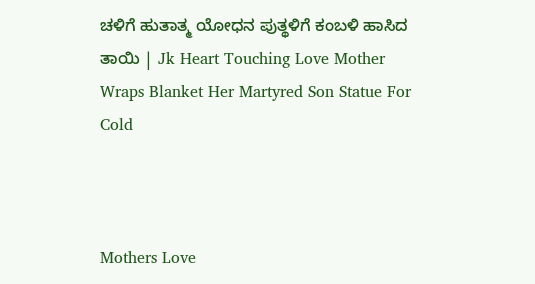ಚಳಿಗೆ ಹುತಾತ್ಮ ಯೋಧನ ಪುತ್ಥಳಿಗೆ ಕಂಬಳಿ ಹಾಸಿದ ತಾಯಿ | Jk Heart Touching Love Mother Wraps Blanket Her Martyred Son Statue For Cold



Mothers Love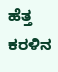ಹೆತ್ತ ಕರಳಿನ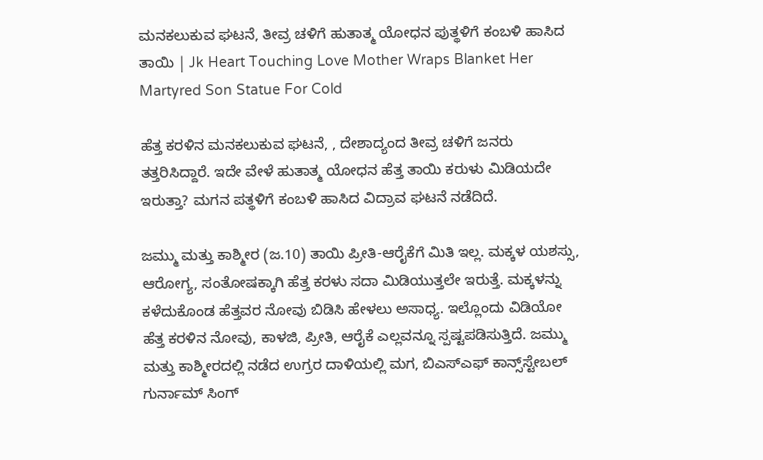ಮನಕಲುಕುವ ಘಟನೆ, ತೀವ್ರ ಚಳಿಗೆ ಹುತಾತ್ಮ ಯೋಧನ ಪುತ್ಥಳಿಗೆ ಕಂಬಳಿ ಹಾಸಿದ ತಾಯಿ | Jk Heart Touching Love Mother Wraps Blanket Her Martyred Son Statue For Cold

ಹೆತ್ತ ಕರಳಿನ ಮನಕಲುಕುವ ಘಟನೆ, , ದೇಶಾದ್ಯಂದ ತೀವ್ರ ಚಳಿಗೆ ಜನರು ತತ್ತರಿಸಿದ್ದಾರೆ. ಇದೇ ವೇಳೆ ಹುತಾತ್ಮ ಯೋಧನ ಹೆತ್ತ ತಾಯಿ ಕರುಳು ಮಿಡಿಯದೇ ಇರುತ್ತಾ? ಮಗನ ಪತ್ಥಳಿಗೆ ಕಂಬಳಿ ಹಾಸಿದ ವಿದ್ರಾವ ಘಟನೆ ನಡೆದಿದೆ.

ಜಮ್ಮು ಮತ್ತು ಕಾಶ್ಮೀರ (ಜ.10) ತಾಯಿ ಪ್ರೀತಿ-ಆರೈಕೆಗೆ ಮಿತಿ ಇಲ್ಲ. ಮಕ್ಕಳ ಯಶಸ್ಸು, ಆರೋಗ್ಯ, ಸಂತೋಷಕ್ಕಾಗಿ ಹೆತ್ತ ಕರಳು ಸದಾ ಮಿಡಿಯುತ್ತಲೇ ಇರುತ್ತೆ. ಮಕ್ಕಳನ್ನು ಕಳೆದುಕೊಂಡ ಹೆತ್ತವರ ನೋವು ಬಿಡಿಸಿ ಹೇಳಲು ಅಸಾಧ್ಯ. ಇಲ್ಲೊಂದು ವಿಡಿಯೋ ಹೆತ್ತ ಕರಳಿನ ನೋವು, ಕಾಳಜಿ, ಪ್ರೀತಿ, ಆರೈಕೆ ಎಲ್ಲವನ್ನೂ ಸ್ಪಷ್ಟಪಡಿಸುತ್ತಿದೆ. ಜಮ್ಮು ಮತ್ತು ಕಾಶ್ಮೀರದಲ್ಲಿ ನಡೆದ ಉಗ್ರರ ದಾಳಿಯಲ್ಲಿ ಮಗ, ಬಿಎಸ್‌ಎಫ್ ಕಾನ್ಸ್‌ಸ್ಟೇಬಲ್ ಗುರ್ನಾಮ್ ಸಿಂಗ್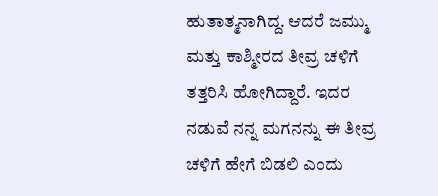ಹುತಾತ್ಮನಾಗಿದ್ದ. ಆದರೆ ಜಮ್ಮು ಮತ್ತು ಕಾಶ್ಮೀರದ ತೀವ್ರ ಚಳಿಗೆ ತತ್ತರಿಸಿ ಹೋಗಿದ್ದಾರೆ. ಇದರ ನಡುವೆ ನನ್ನ ಮಗನನ್ನು ಈ ತೀವ್ರ ಚಳಿಗೆ ಹೇಗೆ ಬಿಡಲಿ ಎಂದು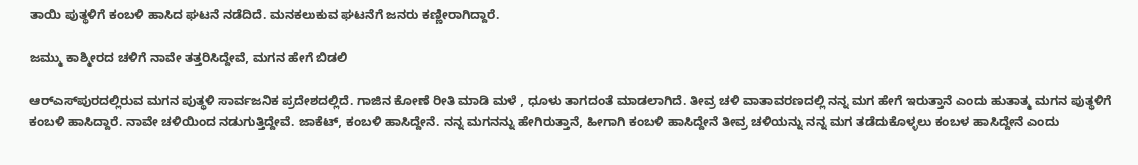ತಾಯಿ ಪುತ್ಥಳಿಗೆ ಕಂಬಳಿ ಹಾಸಿದ ಘಟನೆ ನಡೆದಿದೆ. ಮನಕಲುಕುವ ಘಟನೆಗೆ ಜನರು ಕಣ್ಣೀರಾಗಿದ್ದಾರೆ.

ಜಮ್ಮು ಕಾಶ್ಮೀರದ ಚಳಿಗೆ ನಾವೇ ತತ್ತರಿಸಿದ್ದೇವೆ, ಮಗನ ಹೇಗೆ ಬಿಡಲಿ

ಆರ್‌ಎಸ್‌ಪುರದಲ್ಲಿರುವ ಮಗನ ಪುತ್ಥಳಿ ಸಾರ್ವಜನಿಕ ಪ್ರದೇಶದಲ್ಲಿದೆ. ಗಾಜಿನ ಕೋಣೆ ರೀತಿ ಮಾಡಿ ಮಳೆ , ಧೂಳು ತಾಗದಂತೆ ಮಾಡಲಾಗಿದೆ. ತೀವ್ರ ಚಳಿ ವಾತಾವರಣದಲ್ಲಿ ನನ್ನ ಮಗ ಹೇಗೆ ಇರುತ್ತಾನೆ ಎಂದು ಹುತಾತ್ಮ ಮಗನ ಪುತ್ಥಳಿಗೆ ಕಂಬಳಿ ಹಾಸಿದ್ದಾರೆ. ನಾವೇ ಚಳಿಯಿಂದ ನಡುಗುತ್ತಿದ್ದೇವೆ. ಜಾಕೆಟ್, ಕಂಬಳಿ ಹಾಸಿದ್ದೇನೆ. ನನ್ನ ಮಗನನ್ನು ಹೇಗಿರುತ್ತಾನೆ, ಹೀಗಾಗಿ ಕಂಬಳಿ ಹಾಸಿದ್ದೇನೆ ತೀವ್ರ ಚಳಿಯನ್ನು ನನ್ನ ಮಗ ತಡೆದುಕೊಳ್ಳಲು ಕಂಬಳ ಹಾಸಿದ್ದೇನೆ ಎಂದು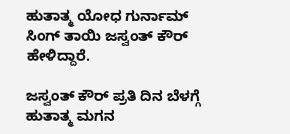ಹುತಾತ್ಮ ಯೋಧ ಗುರ್ನಾಮ್ ಸಿಂಗ್ ತಾಯಿ ಜಸ್ವಂತ್ ಕೌರ್ ಹೇಳಿದ್ದಾರೆ.

ಜಸ್ವಂತ್ ಕೌರ್ ಪ್ರತಿ ದಿನ ಬೆಳಗ್ಗೆ ಹುತಾತ್ಮ ಮಗನ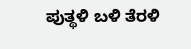ಪುತ್ಥಳಿ ಬಳಿ ತೆರಳಿ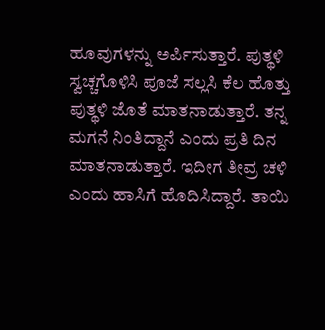ಹೂವುಗಳನ್ನು ಅರ್ಪಿಸುತ್ತಾರೆ. ಪುತ್ಥಳಿ ಸ್ವಚ್ಚಗೊಳಿಸಿ ಪೂಜೆ ಸಲ್ಲಸಿ ಕೆಲ ಹೊತ್ತು ಪುತ್ಥಳಿ ಜೊತೆ ಮಾತನಾಡುತ್ತಾರೆ. ತನ್ನ ಮಗನೆ ನಿಂತಿದ್ದಾನೆ ಎಂದು ಪ್ರತಿ ದಿನ ಮಾತನಾಡುತ್ತಾರೆ. ಇದೀಗ ತೀವ್ರ ಚಳಿ ಎಂದು ಹಾಸಿಗೆ ಹೊದಿಸಿದ್ದಾರೆ. ತಾಯಿ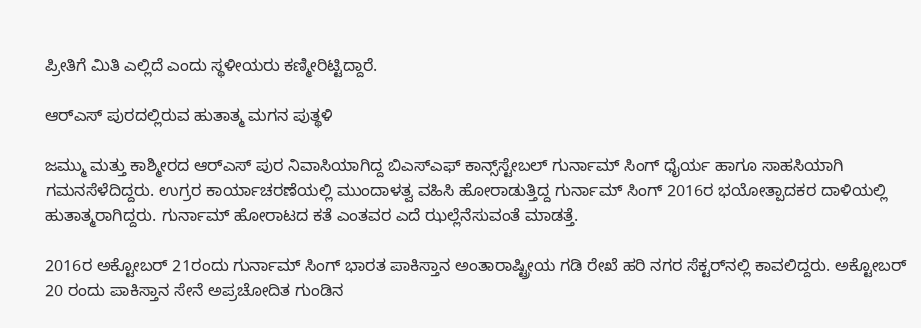ಪ್ರೀತಿಗೆ ಮಿತಿ ಎಲ್ಲಿದೆ ಎಂದು ಸ್ಥಳೀಯರು ಕಣ್ಮೀರಿಟ್ಟಿದ್ದಾರೆ.

ಆರ್‌ಎಸ್ ಪುರದಲ್ಲಿರುವ ಹುತಾತ್ಮ ಮಗನ ಪುತ್ಥಳಿ

ಜಮ್ಮು ಮತ್ತು ಕಾಶ್ಮೀರದ ಆರ್‌ಎಸ್ ಪುರ ನಿವಾಸಿಯಾಗಿದ್ದ ಬಿಎಸ್‌ಎಫ್ ಕಾನ್ಸ್‌ಸ್ಟೇಬಲ್ ಗುರ್ನಾಮ್ ಸಿಂಗ್ ಧೈರ್ಯ ಹಾಗೂ ಸಾಹಸಿಯಾಗಿ ಗಮನಸೆಳೆದಿದ್ದರು. ಉಗ್ರರ ಕಾರ್ಯಾಚರಣೆಯಲ್ಲಿ ಮುಂದಾಳತ್ವ ವಹಿಸಿ ಹೋರಾಡುತ್ತಿದ್ದ ಗುರ್ನಾಮ್ ಸಿಂಗ್ 2016ರ ಭಯೋತ್ಪಾದಕರ ದಾಳಿಯಲ್ಲಿ ಹುತಾತ್ಮರಾಗಿದ್ದರು. ಗುರ್ನಾಮ್ ಹೋರಾಟದ ಕತೆ ಎಂತವರ ಎದೆ ಝಲ್ಲೆನೆಸುವಂತೆ ಮಾಡತ್ತೆ.

2016ರ ಅಕ್ಟೋಬರ್ 21ರಂದು ಗುರ್ನಾಮ್ ಸಿಂಗ್ ಭಾರತ ಪಾಕಿಸ್ತಾನ ಅಂತಾರಾಷ್ಟ್ರೀಯ ಗಡಿ ರೇಖೆ ಹರಿ ನಗರ ಸೆಕ್ಟರ್‌ನಲ್ಲಿ ಕಾವಲಿದ್ದರು. ಅಕ್ಟೋಬರ್ 20 ರಂದು ಪಾಕಿಸ್ತಾನ ಸೇನೆ ಅಪ್ರಚೋದಿತ ಗುಂಡಿನ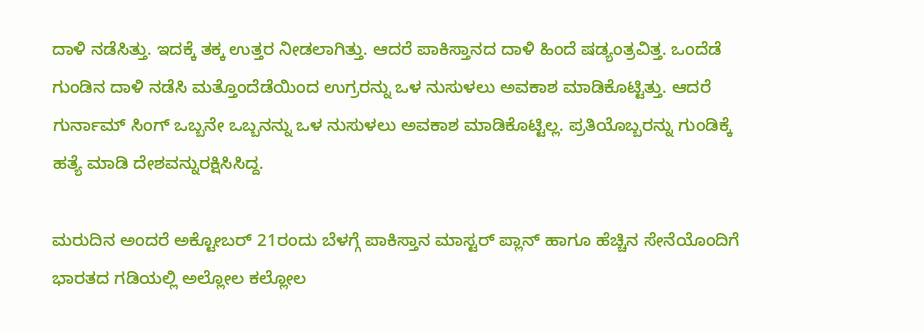ದಾಳಿ ನಡೆಸಿತ್ತು. ಇದಕ್ಕೆ ತಕ್ಕ ಉತ್ತರ ನೀಡಲಾಗಿತ್ತು. ಆದರೆ ಪಾಕಿಸ್ತಾನದ ದಾಳಿ ಹಿಂದೆ ಷಡ್ಯಂತ್ರವಿತ್ತ. ಒಂದೆಡೆ ಗುಂಡಿನ ದಾಳಿ ನಡೆಸಿ ಮತ್ತೊಂದೆಡೆಯಿಂದ ಉಗ್ರರನ್ನು ಒಳ ನುಸುಳಲು ಅವಕಾಶ ಮಾಡಿಕೊಟ್ಟಿತ್ತು. ಆದರೆ ಗುರ್ನಾಮ್ ಸಿಂಗ್ ಒಬ್ಬನೇ ಒಬ್ಬನನ್ನು ಒಳ ನುಸುಳಲು ಅವಕಾಶ ಮಾಡಿಕೊಟ್ಟಿಲ್ಲ. ಪ್ರತಿಯೊಬ್ಬರನ್ನು ಗುಂಡಿಕ್ಕೆ ಹತ್ಯೆ ಮಾಡಿ ದೇಶವನ್ನುರಕ್ಷಿಸಿಸಿದ್ದ.

ಮರುದಿನ ಅಂದರೆ ಅಕ್ಟೋಬರ್ 21ರಂದು ಬೆಳಗ್ಗೆ ಪಾಕಿಸ್ತಾನ ಮಾಸ್ಟರ್ ಪ್ಲಾನ್ ಹಾಗೂ ಹೆಚ್ಚಿನ ಸೇನೆಯೊಂದಿಗೆ ಭಾರತದ ಗಡಿಯಲ್ಲಿ ಅಲ್ಲೋಲ ಕಲ್ಲೋಲ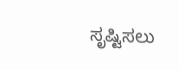ಸೃಷ್ಟಿಸಲು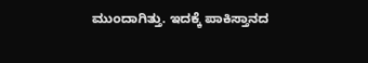ಮುಂದಾಗಿತ್ತು. ಇದಕ್ಕೆ ಪಾಕಿಸ್ತಾನದ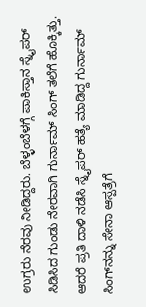ಉಗ್ರರು ನೆರವು ನೀಡಿದ್ದರು. ಬೆಳ್ಳಂಬೆಳಗ್ಗೆ ಪಾಕಿಸ್ತಾನ ಸ್ನೈಪರ್ ಸಿಡಿಸಿದ ಗುಂಡು ನೇರವಾಗಿ ಗುರ್ನಾಮ್ ಸಿಂಗ್ ತಲೆಗೆ ಹೊಕ್ಕಿತ್ತು. ಆದರೆ ಪ್ರತಿ ದಾಳಿ ನಡೆಸಿ ಸ್ನೈಪರ್ ಹತ್ಯೆ ಮಾಡಿದ್ದ ಗುರ್ನಾಮ್ ಸಿಂಗ್‌ನನ್ನು ಸೇನಾ ಆಸ್ಪತ್ರೆಗೆ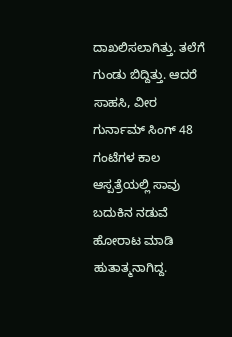ದಾಖಲಿಸಲಾಗಿತ್ತು. ತಲೆಗೆ ಗುಂಡು ಬಿದ್ದಿತ್ತು. ಆದರೆ ಸಾಹಸಿ, ವೀರ ಗುರ್ನಾಮ್ ಸಿಂಗ್ 48 ಗಂಟೆಗಳ ಕಾಲ ಆಸ್ಪತ್ರೆಯಲ್ಲಿ ಸಾವು ಬದುಕಿನ ನಡುವೆ ಹೋರಾಟ ಮಾಡಿ ಹುತಾತ್ಮನಾಗಿದ್ದ.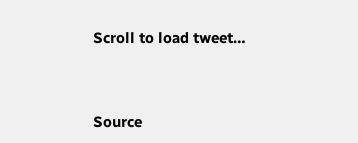Scroll to load tweet…



Source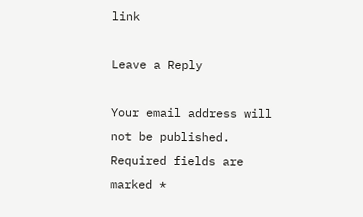link

Leave a Reply

Your email address will not be published. Required fields are marked *